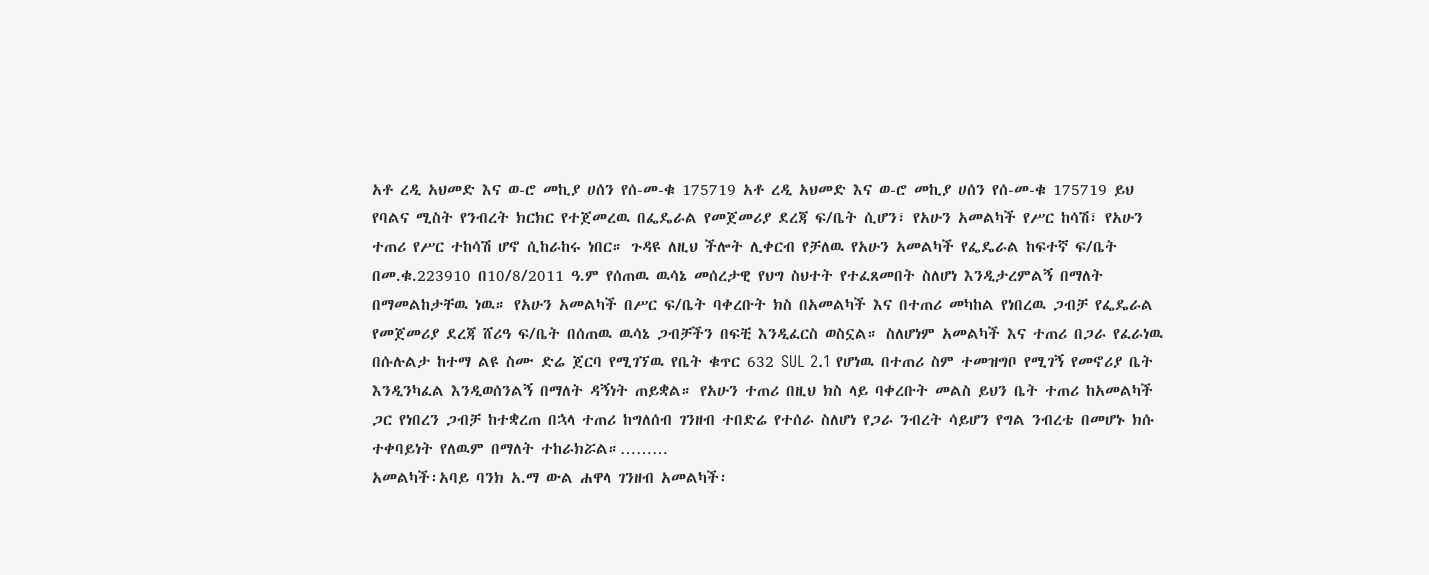አቶ ረዲ አህመድ እና ወ-ሮ መኪያ ሀሰን የሰ-መ-ቁ 175719 አቶ ረዲ አህመድ እና ወ-ሮ መኪያ ሀሰን የሰ-መ-ቁ 175719 ይህ የባልና ሚስት የንብረት ክርክር የተጀመረዉ በፌዴራል የመጀመሪያ ደረጃ ፍ/ቤት ሲሆን፣ የአሁን አመልካች የሥር ከሳሽ፣ የአሁን ተጠሪ የሥር ተከሳሽ ሆኖ ሲከራከሩ ነበር። ጉዳዩ ለዚህ ችሎት ሊቀርብ የቻለዉ የአሁን አመልካች የፌዴራል ከፍተኛ ፍ/ቤት በመ.ቁ.223910 በ10/8/2011 ዓ.ም የሰጠዉ ዉሳኔ መሰረታዊ የህግ ስህተት የተፈጸመበት ስለሆነ እንዲታረምልኝ በማለት በማመልከታቸዉ ነዉ። የአሁን አመልካች በሥር ፍ/ቤት ባቀረቡት ክስ በአመልካች እና በተጠሪ መካከል የነበረዉ ጋብቻ የፌዴራል የመጀመሪያ ደረጃ ሸሪዓ ፍ/ቤት በሰጠዉ ዉሳኔ ጋብቻችን በፍቺ እንዲፈርስ ወስኗል። ስለሆነም አመልካች እና ተጠሪ በጋራ የፈራነዉ በሱሉልታ ከተማ ልዩ ስሙ ድሬ ጀርባ የሚገኘዉ የቤት ቁጥር 632 SUL 2.1 የሆነዉ በተጠሪ ስም ተመዝግቦ የሚገኝ የመኖሪያ ቤት እንዲንካፈል እንዲወሰንልኝ በማለት ዳኝነት ጠይቋል። የአሁን ተጠሪ በዚህ ክስ ላይ ባቀረቡት መልስ ይህን ቤት ተጠሪ ከአመልካች ጋር የነበረን ጋብቻ ከተቋረጠ በኋላ ተጠሪ ከግለሰብ ገንዘብ ተበድሬ የተሰራ ስለሆነ የጋራ ንብረት ሳይሆን የግል ንብረቴ በመሆኑ ክሱ ተቀባይነት የለዉም በማለት ተከራክሯል።………
አመልካች፡አባይ ባንክ አ.ማ ውል ሐዋላ ገንዘብ አመልካች፡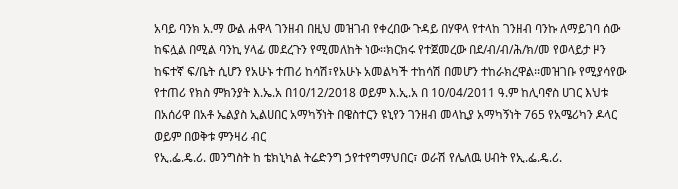አባይ ባንክ አ.ማ ውል ሐዋላ ገንዘብ በዚህ መዝገብ የቀረበው ጉዳይ በሃዋላ የተላከ ገንዘብ ባንኩ ለማይገባ ሰው ከፍሏል በሚል ባንኪ ሃላፊ መደረጉን የሚመለከት ነው፡፡ክርክሩ የተጀመረው በደ/ብ/ብ/ሕ/ክ/መ የወላይታ ዞን ከፍተኛ ፍ/ቤት ሲሆን የአሁኑ ተጠሪ ከሳሽ፣የአሁኑ አመልካች ተከሳሽ በመሆን ተከራክረዋል፡፡መዝገቡ የሚያሳየው የተጠሪ የክስ ምክንያት እ.ኤ.አ በ10/12/2018 ወይም እ.ኢ.አ በ 10/04/2011 ዓ.ም ከሊባኖስ ሀገር እህቱ በአሰሪዋ በአቶ ኤልያስ ኢልሀበር አማካኝነት በዌስተርን ዩኒየን ገንዘብ መላኪያ አማካኝነት 765 የአሜሪካን ዶላር ወይም በወቅቱ ምንዛሪ ብር
የኢ.ፌ.ዴ.ሪ. መንግስት ከ ቴክኒካል ትሬድንግ ኃየተየግማህበር፣ ወራሽ የሌለዉ ሀብት የኢ.ፌ.ዴ.ሪ.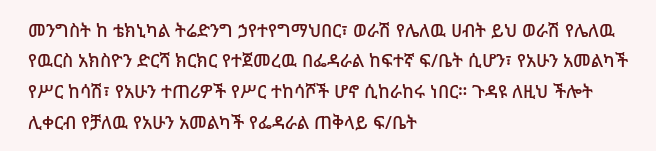መንግስት ከ ቴክኒካል ትሬድንግ ኃየተየግማህበር፣ ወራሽ የሌለዉ ሀብት ይህ ወራሽ የሌለዉ የዉርስ አክስዮን ድርሻ ክርክር የተጀመረዉ በፌዳራል ከፍተኛ ፍ/ቤት ሲሆን፣ የአሁን አመልካች የሥር ከሳሽ፣ የአሁን ተጠሪዎች የሥር ተከሳሾች ሆኖ ሲከራከሩ ነበር። ጉዳዩ ለዚህ ችሎት ሊቀርብ የቻለዉ የአሁን አመልካች የፌዳራል ጠቅላይ ፍ/ቤት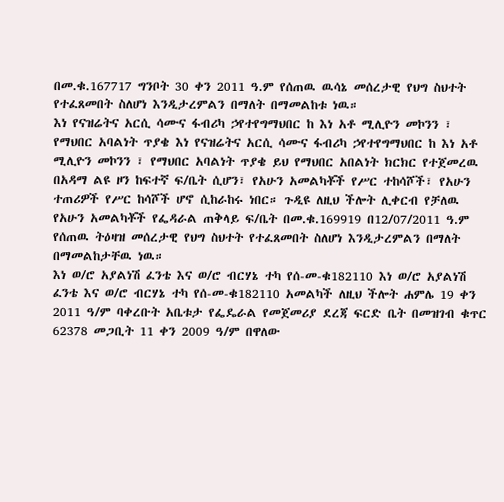በመ.ቁ.167717 ግንቦት 30 ቀን 2011 ዓ.ም የሰጠዉ ዉሳኔ መሰረታዊ የህግ ስህተት የተፈጸመበት ስለሆነ እንዲታረምልን በማለት በማመልከቱ ነዉ።
እነ የናዝሬትና አርሲ ሳሙና ፋብሪካ ኃየተየግማህበር ከ እነ አቶ ሚሊዮን መኮንን ፣ የማህበር አባልነት ጥያቄ እነ የናዝሬትና አርሲ ሳሙና ፋብሪካ ኃየተየግማህበር ከ እነ አቶ ሚሊዮን መኮንን ፣ የማህበር አባልነት ጥያቄ ይህ የማህበር አበልነት ክርክር የተጀመረዉ በአዳማ ልዩ ዞን ከፍተኛ ፍ/ቤት ሲሆን፣ የአሁን አመልካቾች የሥር ተከሳሾች፣ የአሁን ተጠሪዎች የሥር ከሳሾች ሆኖ ሲከራከሩ ነበር። ጉዲዩ ለዚህ ችሎት ሊቀርብ የቻለዉ የአሁን አመልካቾች የፌዳራል ጠቅላይ ፍ/ቤት በመ.ቁ.169919 በ12/07/2011 ዓ.ም የሰጠዉ ትዕዛዝ መሰረታዊ የህግ ስህተት የተፈጸመበት ስለሆነ እንዲታረምልን በማለት በማመልከታቸዉ ነዉ።
እነ ወ/ሮ አያልነሽ ፈንቴ እና ወ/ሮ ብርሃኔ ተካ የሰ-መ-ቁ182110 እነ ወ/ሮ አያልነሽ ፈንቴ እና ወ/ሮ ብርሃኔ ተካ የሰ-መ-ቁ182110 አመልካች ለዚህ ችሎት ሐምሌ 19 ቀን 2011 ዓ/ም ባቀረቡት አቤቱታ የፌዴራል የመጀመሪያ ደረጃ ፍርድ ቤት በመዝገብ ቁጥር 62378 መጋቢት 11 ቀን 2009 ዓ/ም በዋለው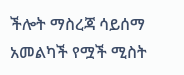ችሎት ማስረጃ ሳይሰማ አመልካች የሟች ሚስት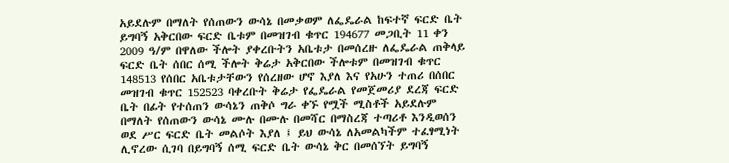አይደሉም በማለት የሰጠውን ውሳኔ በመቃወም ለፌዴራል ከፍተኛ ፍርድ ቤት ይግባኝ አቅርበው ፍርድ ቤቱም በመዝገብ ቁጥር 194677 መጋቢት 11 ቀን 2009 ዓ/ም በዋለው ችሎት ያቀረቡትን አቤቱታ በመሰረዙ ለፌዴራል ጠቅላይ ፍርድ ቤት ሰበር ሰሚ ችሎት ቅሬታ አቅርበው ችሎቱም በመዝገብ ቁጥር 148513 የሰበር አቤቱታቸውን የሰረዘው ሆኖ እያለ እና የአሁን ተጠሪ በሰበር መዝገብ ቁጥር 152523 ባቀረቡት ቅሬታ የፌዴራል የመጀመሪያ ደረጃ ፍርድ ቤት በፊት የተሰጠን ውሳኔን ጠቅሶ ግራ ቀኙ የሟች ሚስቶች አይደሉም በማለት የሰጠውን ውሳኔ ሙሉ በሙሉ በመሻር በማስረጃ ተጣሪቶ እንዲወሰን ወደ ሥር ፍርድ ቤት መልሶት እያለ ፤ ይህ ውሳኔ ለአመልካችም ተፈፃሚነት ሊኖረው ሲገባ በይግባኝ ሰሚ ፍርድ ቤት ውሳኔ ቅር በመሰኘት ይግባኝ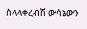ስላላቀረብሽ ውሳኔውን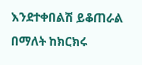እንደተቀበልሽ ይቆጠራል በማለት ከክርክሩ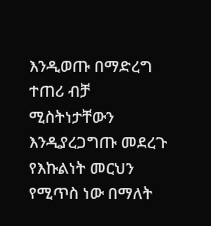እንዲወጡ በማድረግ ተጠሪ ብቻ ሚስትነታቸውን እንዲያረጋግጡ መደረጉ የእኩልነት መርህን የሚጥስ ነው በማለት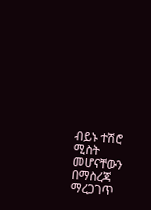ብይኑ ተሽሮ ሚስት መሆናቸውን በማስረጃ ማረጋገጥ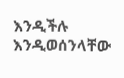እንዲችሉ እንዲወሰንላቸው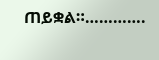ጠይቋል።………….